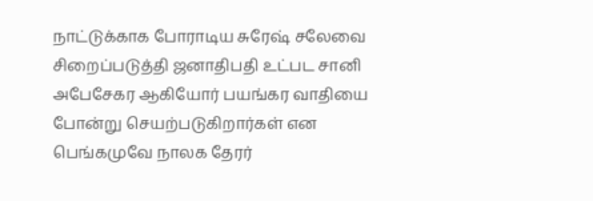நாட்டுக்காக போராடிய சுரேஷ் சலேவை சிறைப்படுத்தி ஜனாதிபதி உட்பட சானி அபேசேகர ஆகியோர் பயங்கர வாதியை போன்று செயற்படுகிறார்கள் என பெங்கமுவே நாலக தேரர்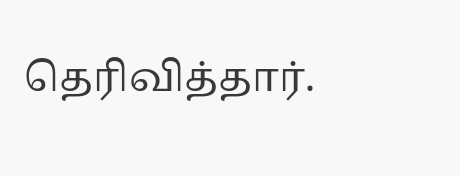தெரிவித்தார்.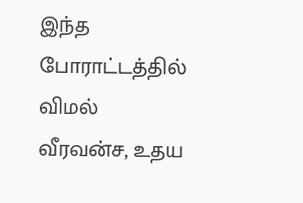இந்த போராட்டத்தில் விமல் வீரவன்ச, உதய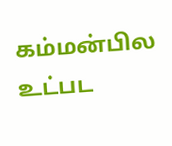கம்மன்பில உட்பட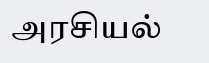அரசியல்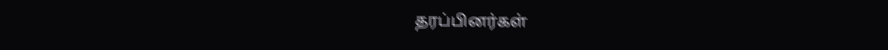தரப்பினர்கள்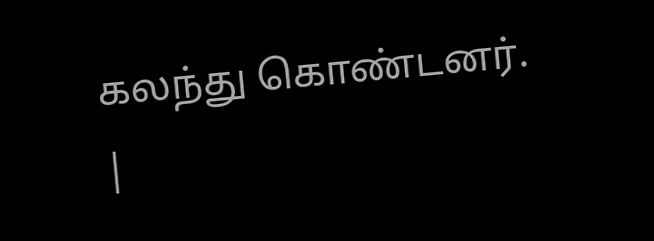கலந்து கொண்டனர். |